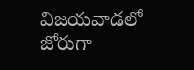విజయవాడలో జోరుగా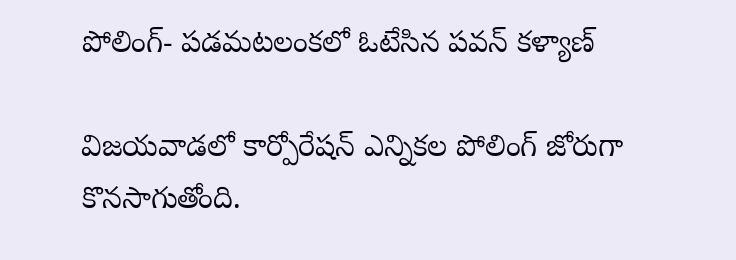పోలింగ్‌- పడమటలంకలో ఓటేసిన పవన్ కళ్యాణ్‌

విజయవాడలో కార్పోరేషన్ ఎన్నికల పోలింగ్ జోరుగా కొనసాగుతోంది.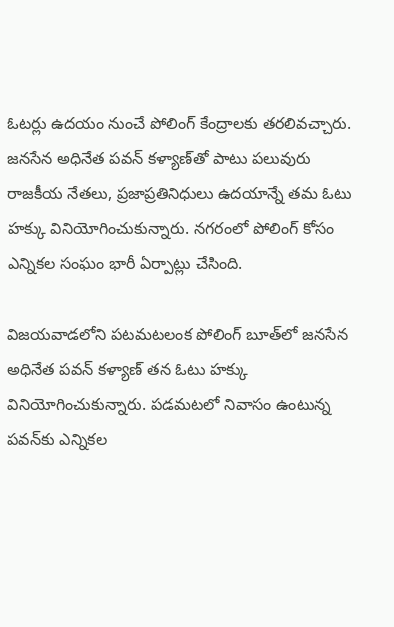ఓటర్లు ఉదయం నుంచే పోలింగ్‌ కేంద్రాలకు తరలివచ్చారు. జనసేన అధినేత పవన్ కళ్యాణ్‌తో పాటు పలువురు రాజకీయ నేతలు, ప్రజాప్రతినిధులు ఉదయాన్నే తమ ఓటు హక్కు వినియోగించుకున్నారు. నగరంలో పోలింగ్‌ కోసం ఎన్నికల సంఘం భారీ ఏర్పాట్లు చేసింది.

విజయవాడలోని పటమటలంక పోలింగ్ బూత్‌లో జనసేన అధినేత పవన్ కళ్యాణ్‌ తన ఓటు హక్కు వినియోగించుకున్నారు. పడమటలో నివాసం ఉంటున్న పవన్‌కు ఎన్నికల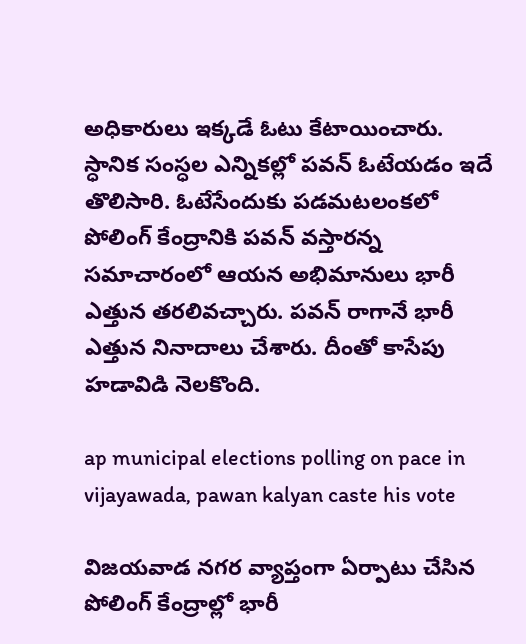అధికారులు ఇక్కడే ఓటు కేటాయించారు. స్ధానిక సంస్ధల ఎన్నికల్లో పవన్ ఓటేయడం ఇదే తొలిసారి. ఓటేసేందుకు పడమటలంకలో పోలింగ్ కేంద్రానికి పవన్‌ వస్తారన్న సమాచారంలో ఆయన అభిమానులు భారీ ఎత్తున తరలివచ్చారు. పవన్‌ రాగానే భారీ ఎత్తున నినాదాలు చేశారు. దీంతో కాసేపు హడావిడి నెలకొంది.

ap municipal elections polling on pace in vijayawada, pawan kalyan caste his vote

విజయవాడ నగర వ్యాప్తంగా ఏర్పాటు చేసిన పోలింగ్‌ కేంద్రాల్లో భారీ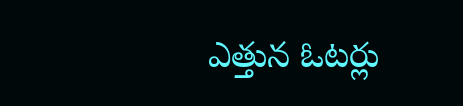ఎత్తున ఓటర్లు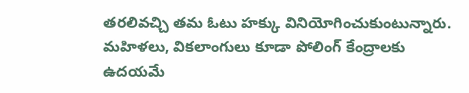తరలివచ్చి తమ ఓటు హక్కు వినియోగించుకుంటున్నారు. మహిళలు, వికలాంగులు కూడా పోలింగ్ కేంద్రాలకు ఉదయమే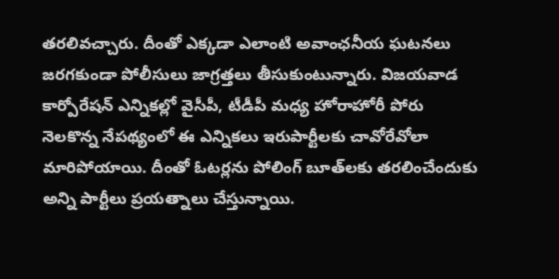తరలివచ్చారు. దీంతో ఎక్కడా ఎలాంటి అవాంఛనీయ ఘటనలు జరగకుండా పోలీసులు జాగ్రత్తలు తీసుకుంటున్నారు. విజయవాడ కార్పోరేషన్‌ ఎన్నికల్లో వైసీపీ, టీడీపీ మధ్య హోరాహోరీ పోరు నెలకొన్న నేపథ్యంలో ఈ ఎన్నికలు ఇరుపార్టీలకు చావోరేవోలా మారిపోయాయి. దీంతో ఓటర్లను పోలింగ్‌ బూత్‌లకు తరలించేందుకు అన్ని పార్టీలు ప్రయత్నాలు చేస్తున్నాయి.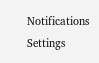Notifications
Settings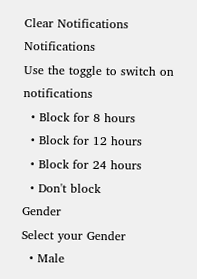Clear Notifications
Notifications
Use the toggle to switch on notifications
  • Block for 8 hours
  • Block for 12 hours
  • Block for 24 hours
  • Don't block
Gender
Select your Gender
  • Male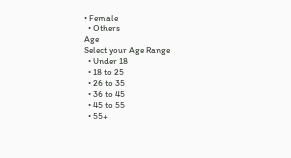• Female
  • Others
Age
Select your Age Range
  • Under 18
  • 18 to 25
  • 26 to 35
  • 36 to 45
  • 45 to 55
  • 55+